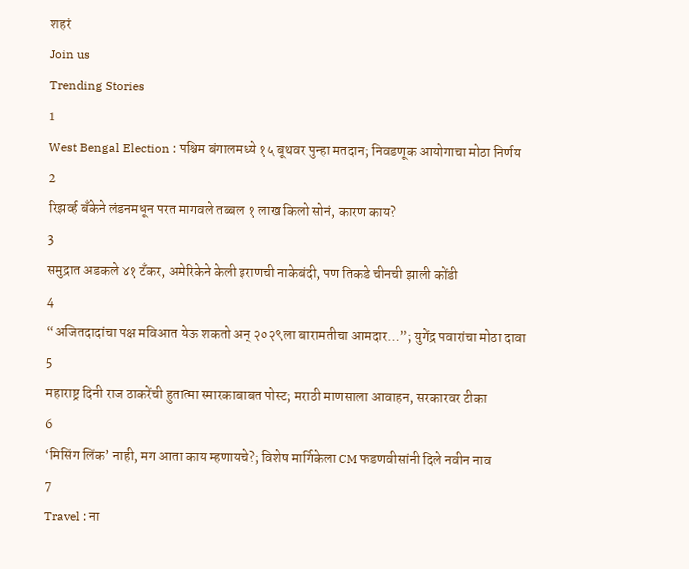शहरं
Join us
Trending Stories
1
West Bengal Election : पश्चिम बंगालमध्ये १५ बूथवर पुन्हा मतदान; निवडणूक आयोगाचा मोठा निर्णय
2
रिझर्व्ह बँकेने लंडनमधून परत मागवले तब्बल १ लाख किलो सोनं, कारण काय?
3
समुद्रात अडकले ४१ टँकर, अमेरिकेने केली इराणची नाकेबंदी, पण तिकडे चीनची झाली कोंडी
4
“अजितदादांचा पक्ष मविआत येऊ शकतो अन् २०२९ला बारामतीचा आमदार…”; युगेंद्र पवारांचा मोठा दावा
5
महाराष्ट्र दिनी राज ठाकरेंची हुतात्मा स्मारकाबाबत पोस्ट; मराठी माणसाला आवाहन, सरकारवर टीका
6
‘मिसिंग लिंक’ नाही, मग आता काय म्हणायचे?; विशेष मार्गिकेला CM फडणवीसांनी दिले नवीन नाव
7
Travel : ना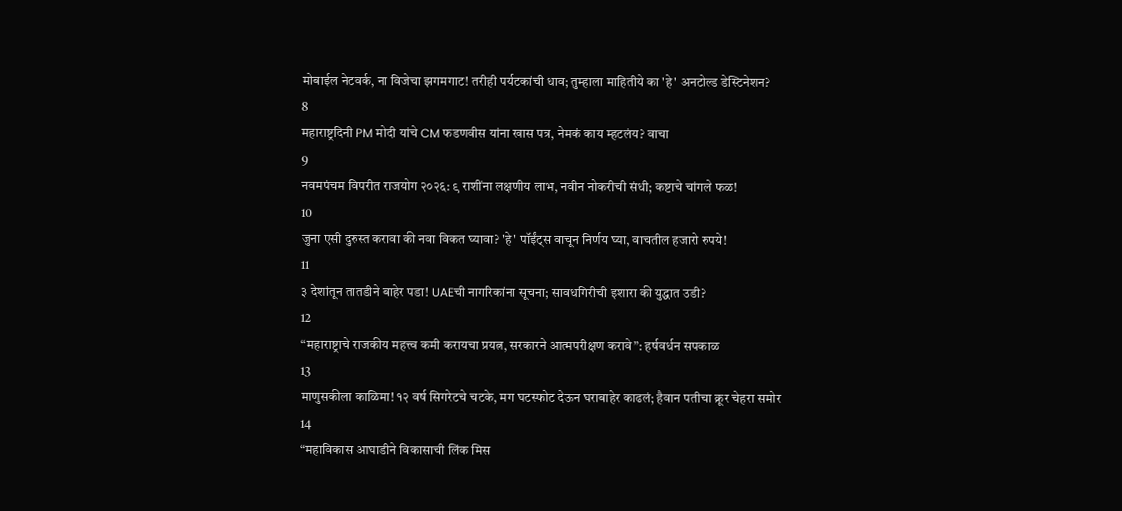मोबाईल नेटवर्क, ना विजेचा झगमगाट! तरीही पर्यटकांची धाव; तुम्हाला माहितीये का 'हे' अनटोल्ड डेस्टिनेशन?
8
महाराष्ट्रदिनी PM मोदी यांचे CM फडणवीस यांना खास पत्र, नेमकं काय म्हटलंय? वाचा
9
नवमपंचम विपरीत राजयोग २०२६: ९ राशींना लक्षणीय लाभ, नवीन नोकरीची संधी; कष्टाचे चांगले फळ!
10
जुना एसी दुरुस्त करावा की नवा विकत घ्यावा? 'हे' पॉईंट्स वाचून निर्णय घ्या, वाचतील हजारो रुपये!
11
३ देशांतून तातडीने बाहेर पडा! UAEची नागरिकांना सूचना; सावधगिरीची इशारा की युद्धात उडी?
12
“महाराष्ट्राचे राजकीय महत्त्व कमी करायचा प्रयत्न, सरकारने आत्मपरीक्षण करावे”: हर्षवर्धन सपकाळ
13
माणुसकीला काळिमा! १२ वर्ष सिगरेटचे चटके, मग घटस्फोट देऊन घराबाहेर काढलं; हैवान पतीचा क्रूर चेहरा समोर
14
“महाविकास आघाडीने विकासाची लिंक मिस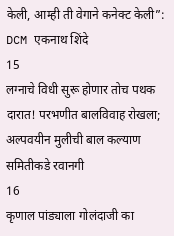केली, आम्ही ती वेगाने कनेक्ट केली”: DCM एकनाथ शिंदे
15
लग्नाचे विधी सुरू होणार तोच पथक दारात! परभणीत बालविवाह रोखला; अल्पवयीन मुलीची बाल कल्याण समितीकडे रवानगी
16
कृणाल पांड्याला गोलंदाजी का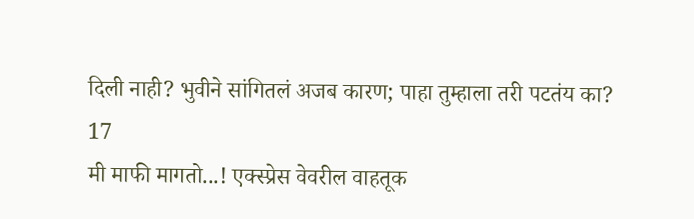दिली नाही? भुवीने सांगितलं अजब कारण; पाहा तुम्हाला तरी पटतंय का?
17
मी माफी मागतो...! एक्स्प्रेस वेवरील वाहतूक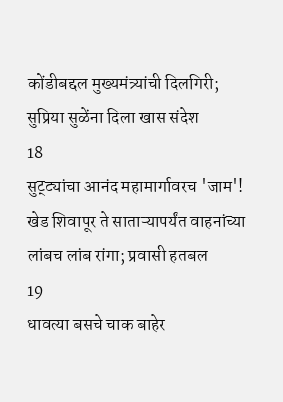कोंडीबद्दल मुख्यमंत्र्यांची दिलगिरी; सुप्रिया सुळेंना दिला खास संदेश
18
सुट्ट्यांचा आनंद महामार्गावरच 'जाम'! खेड शिवापूर ते साताऱ्यापर्यंत वाहनांच्या लांबच लांब रांगा; प्रवासी हतबल
19
धावत्या बसचे चाक बाहेर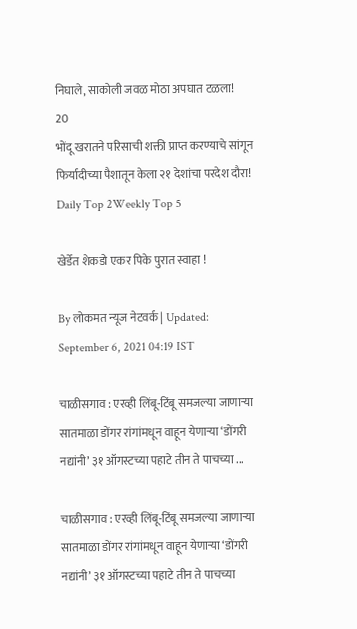निघाले, साकोली जवळ मोठा अपघात टळला!
20
भोंदू खरातने परिसाची शक्ती प्राप्त करण्याचे सांगून फिर्यादीच्या पैशातून केला २१ देशांचा परदेश दौरा!
Daily Top 2Weekly Top 5

खेर्डेत शेकडो एकर पिके पुरात स्वाहा !

By लोकमत न्यूज नेटवर्क | Updated: September 6, 2021 04:19 IST

चाळीसगाव : एरव्ही लिंबू-टिंबू समजल्या जाणाऱ्या सातमाळा डोंगर रांगांमधून वाहून येणाऱ्या ‘डोंगरी नद्यांनी’ ३१ ऑगस्टच्या पहाटे तीन ते पाचच्या ...

चाळीसगाव : एरव्ही लिंबू-टिंबू समजल्या जाणाऱ्या सातमाळा डोंगर रांगांमधून वाहून येणाऱ्या ‘डोंगरी नद्यांनी’ ३१ ऑगस्टच्या पहाटे तीन ते पाचच्या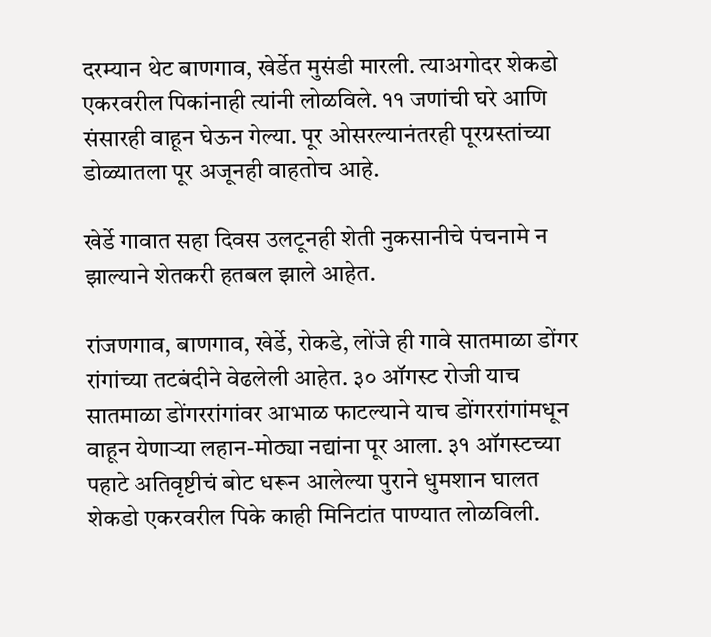दरम्यान थेट बाणगाव, खेर्डेत मुसंडी मारली. त्याअगोदर शेकडो एकरवरील पिकांनाही त्यांनी लोळविले. ११ जणांची घरे आणि संसारही वाहून घेऊन गेल्या. पूर ओसरल्यानंतरही पूरग्रस्तांच्या डोळ्यातला पूर अजूनही वाहतोच आहे.

खेर्डे गावात सहा दिवस उलटूनही शेती नुकसानीचे पंचनामे न झाल्याने शेतकरी हतबल झाले आहेत.

रांजणगाव, बाणगाव, खेर्डे, रोकडे, लोंजे ही गावे सातमाळा डोंगर रांगांच्या तटबंदीने वेढलेली आहेत. ३० ऑगस्ट रोजी याच सातमाळा डोंगररांगांवर आभाळ फाटल्याने याच डोंगररांगांमधून वाहून येणाऱ्या लहान-मोठ्या नद्यांना पूर आला. ३१ ऑगस्टच्या पहाटे अतिवृष्टीचं बोट धरून आलेल्या पुराने धुमशान घालत शेकडो एकरवरील पिके काही मिनिटांत पाण्यात लोळविली.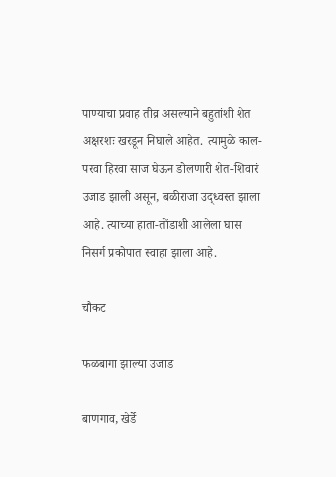पाण्याचा प्रवाह तीव्र असल्याने बहुतांशी शेत अक्षरशः खरडून निघाले आहेत. त्यामुळे काल-परवा हिरवा साज घेऊन डोलणारी शेत-शिवारं उजाड झाली असून, बळीराजा उद्ध्वस्त झाला आहे. त्याच्या हाता-तोंडाशी आलेला घास निसर्ग प्रकोपात स्वाहा झाला आहे.

चौकट

फळबागा झाल्या उजाड

बाणगाव, खेर्डे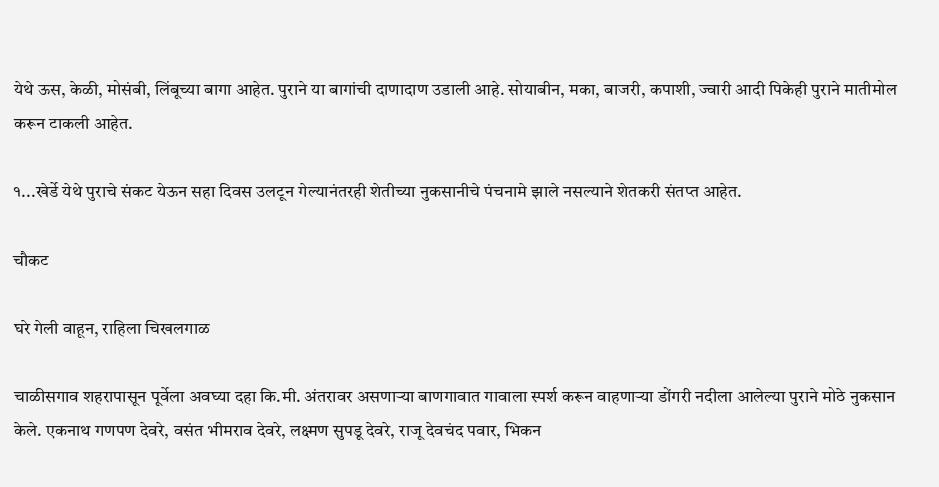येथे ऊस, केळी, मोसंबी, लिंबूच्या बागा आहेत. पुराने या बागांची दाणादाण उडाली आहे. सोयाबीन, मका, बाजरी, कपाशी, ज्वारी आदी पिकेही पुराने मातीमोल करून टाकली आहेत.

१...खेर्डे येथे पुराचे संकट येऊन सहा दिवस उलटून गेल्यानंतरही शेतीच्या नुकसानीचे पंचनामे झाले नसल्याने शेतकरी संतप्त आहेत.

चौकट

घरे गेली वाहून, राहिला चिखलगाळ

चाळीसगाव शहरापासून पूर्वेला अवघ्या दहा कि.मी. अंतरावर असणाऱ्या बाणगावात गावाला स्पर्श करून वाहणाऱ्या डोंगरी नदीला आलेल्या पुराने मोठे नुकसान केले. एकनाथ गणपण देवरे, वसंत भीमराव देवरे, लक्ष्मण सुपडू देवरे, राजू देवचंद पवार, भिकन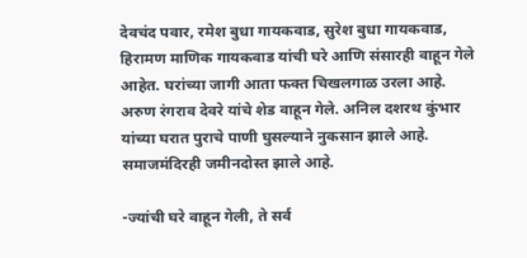देवचंद पवार, रमेश बुधा गायकवाड, सुरेश बुधा गायकवाड, हिरामण माणिक गायकवाड यांची घरे आणि संसारही वाहून गेले आहेत. घरांच्या जागी आता फक्त चिखलगाळ उरला आहे. अरुण रंगराव देवरे यांचे शेड वाहून गेले. अनिल दशरथ कुंभार यांच्या घरात पुराचे पाणी घुसल्याने नुकसान झाले आहे. समाजमंदिरही जमीनदोस्त झाले आहे.

-ज्यांची घरे वाहून गेली, ते सर्व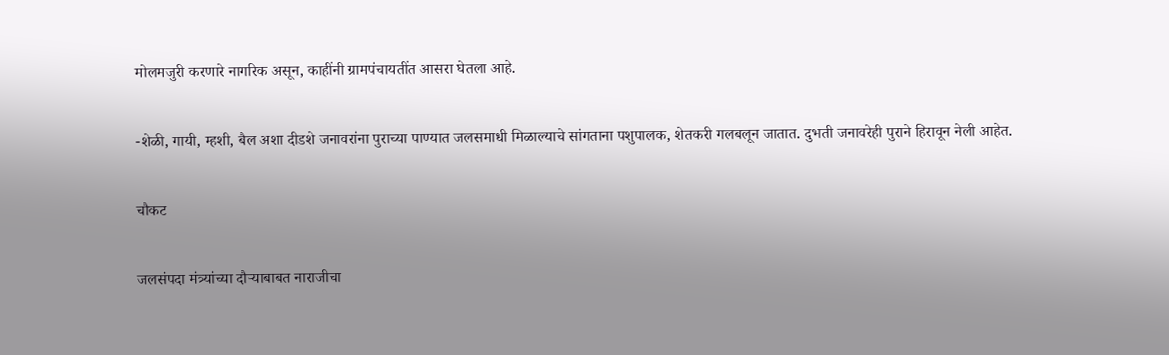मोलमजुरी करणारे नागरिक असून, काहींनी ग्रामपंचायतींत आसरा घेतला आहे.

-शेळी, गायी, म्हशी, बैल अशा दीडशे जनावरांना पुराच्या पाण्यात जलसमाधी मिळाल्याचे सांगताना पशुपालक, शेतकरी गलबलून जातात. दुभती जनावरेही पुराने हिरावून नेली आहेत.

चौकट

जलसंपदा मंत्र्यांच्या दौऱ्याबाबत नाराजीचा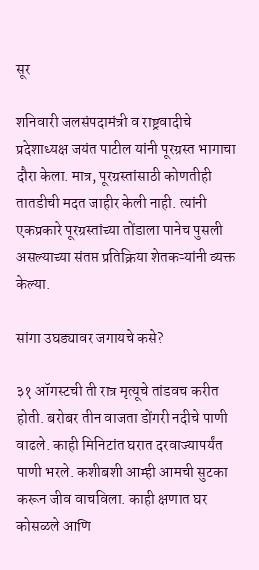सूर

शनिवारी जलसंपदामंत्री व राष्ट्रवादीचे प्रदेशाध्यक्ष जयंत पाटील यांनी पूरग्रस्त भागाचा दौरा केला. मात्र, पूरग्रस्तांसाठी कोणतीही तातडीची मदत जाहीर केली नाही. त्यांनी एकप्रकारे पूरग्रस्तांच्या तोंडाला पानेच पुसली असल्याच्या संतप्त प्रतिक्रिया शेतकऱ्यांनी व्यक्त केल्या.

सांगा उघड्यावर जगायचे कसे?

३१ ऑगस्टची ती रात्र मृत्यूचे तांडवच करीत होती. बरोबर तीन वाजता डोंगरी नदीचे पाणी वाढले. काही मिनिटांत घरात दरवाज्यापर्यंत पाणी भरले. कशीबशी आम्ही आमची सुटका करून जीव वाचविला. काही क्षणात घर कोसळले आणि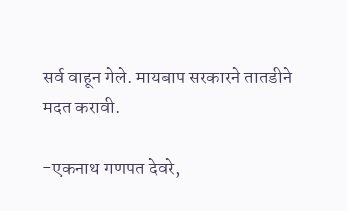सर्व वाहून गेले. मायबाप सरकारने तातडीने मदत करावी.

-एकनाथ गणपत देवरे,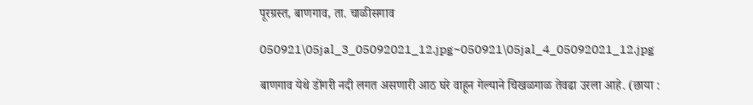पूरग्रस्त, बाणगाव, ता. चाळीसगाव

050921\05jal_3_05092021_12.jpg~050921\05jal_4_05092021_12.jpg

बाणगाव येथे डोंगरी नदी लगत असणारी आठ घरे वाहून गेल्याने चिखळगाळ तेवढा उरला आहे. (छाया :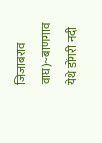जिजाबराव वाघ)~बाणगाव येथे डोंगरी नदी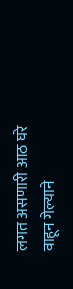लगत असणारी आठ घरे वाहून गेल्याने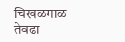चिखळगाळ तेवढा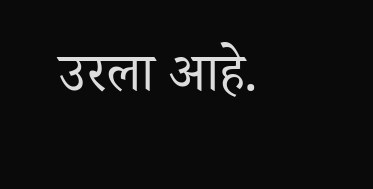उरला आहे.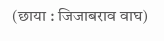(छाया : जिजाबराव वाघ)